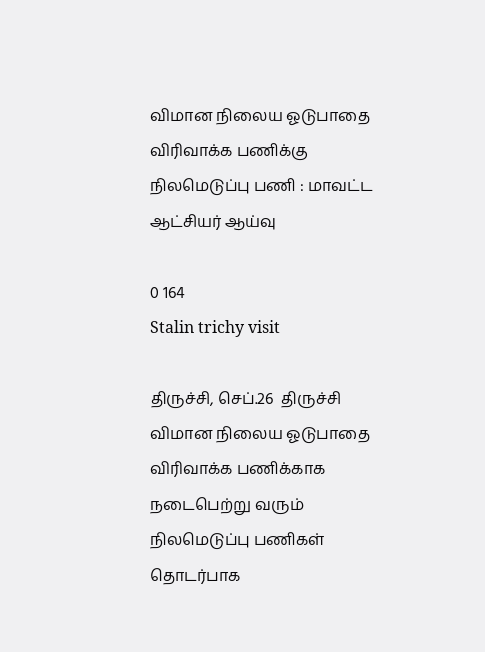விமான நிலைய ஓடுபாதை விரிவாக்க பணிக்கு நிலமெடுப்பு பணி : மாவட்ட ஆட்சியர் ஆய்வு

0 164
Stalin trichy visit

திருச்சி, செப்.26  திருச்சி விமான நிலைய ஓடுபாதை விரிவாக்க பணிக்காக நடைபெற்று வரும் நிலமெடுப்பு பணிகள் தொடர்பாக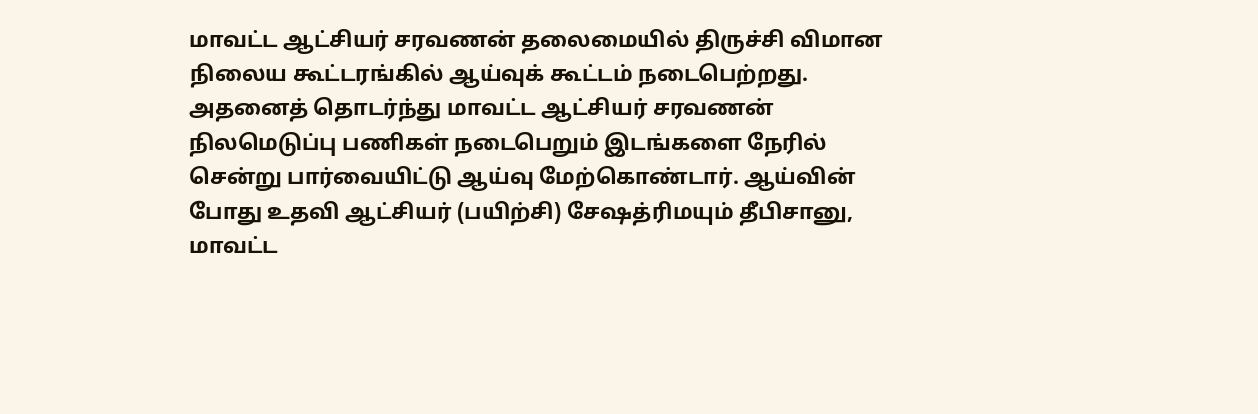மாவட்ட ஆட்சியர் சரவணன் தலைமையில் திருச்சி விமான நிலைய கூட்டரங்கில் ஆய்வுக் கூட்டம் நடைபெற்றது. அதனைத் தொடர்ந்து மாவட்ட ஆட்சியர் சரவணன் நிலமெடுப்பு பணிகள் நடைபெறும் இடங்களை நேரில் சென்று பார்வையிட்டு ஆய்வு மேற்கொண்டார். ஆய்வின் போது உதவி ஆட்சியர் (பயிற்சி) சேஷத்ரிமயும் தீபிசானு, மாவட்ட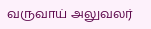வருவாய் அலுவலர்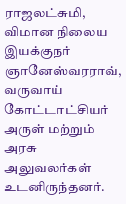ராஜலட்சுமி, விமான நிலைய இயக்குநர் ஞானேஸ்வரராவ், வருவாய் கோட்டாட்சியர் அருள் மற்றும் அரசு அலுவலர்கள் உடனிருந்தனர்.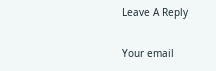Leave A Reply

Your email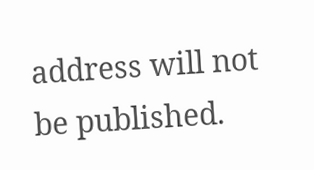address will not be published.